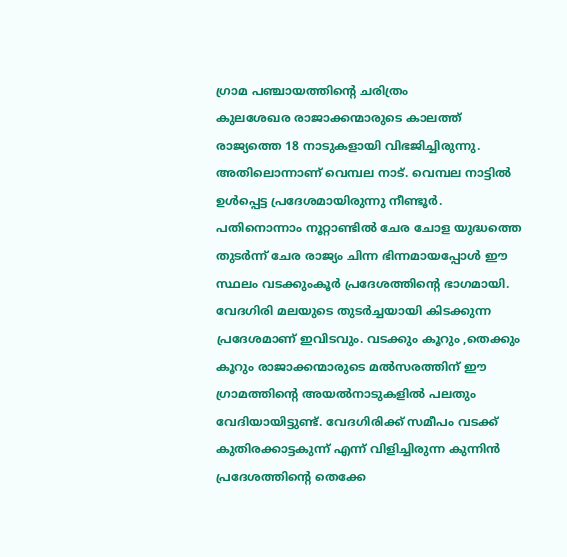ഗ്രാമ പഞ്ചായത്തിന്റെ ചരിത്രം
കുലശേഖര രാജാക്കന്മാരുടെ കാലത്ത് രാജ്യത്തെ 18 നാടുകളായി വിഭജിച്ചിരുന്നു. അതിലൊന്നാണ് വെമ്പല നാട്. വെമ്പല നാട്ടിൽ ഉൾപ്പെട്ട പ്രദേശമായിരുന്നു നീണ്ടൂർ. പതിനൊന്നാം നൂറ്റാണ്ടിൽ ചേര ചോള യുദ്ധത്തെ തുടർന്ന് ചേര രാജ്യം ചിന്ന ഭിന്നമായപ്പോൾ ഈ സ്ഥലം വടക്കുംകൂർ പ്രദേശത്തിന്റെ ഭാഗമായി. വേദഗിരി മലയുടെ തുടർച്ചയായി കിടക്കുന്ന പ്രദേശമാണ് ഇവിടവും. വടക്കും കൂറും ,തെക്കും കൂറും രാജാക്കന്മാരുടെ മൽസരത്തിന് ഈ ഗ്രാമത്തിന്റെ അയൽനാടുകളിൽ പലതും വേദിയായിട്ടുണ്ട്. വേദഗിരിക്ക് സമീപം വടക്ക് കുതിരക്കാട്ടകുന്ന് എന്ന് വിളിച്ചിരുന്ന കുന്നിൻ പ്രദേശത്തിന്റെ തെക്കേ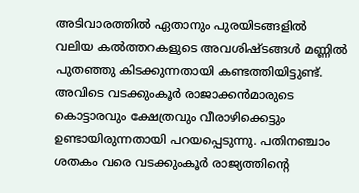അടിവാരത്തിൽ ഏതാനും പുരയിടങ്ങളിൽ വലിയ കൽത്തറകളുടെ അവശിഷ്ടങ്ങൾ മണ്ണിൽ പുതഞ്ഞു കിടക്കുന്നതായി കണ്ടത്തിയിട്ടുണ്ട്. അവിടെ വടക്കുംകൂർ രാജാക്കൻമാരുടെ കൊട്ടാരവും ക്ഷേത്രവും വീരാഴിക്കെട്ടും ഉണ്ടായിരുന്നതായി പറയപ്പെടുന്നു. പതിനഞ്ചാം ശതകം വരെ വടക്കുംകൂർ രാജ്യത്തിന്റെ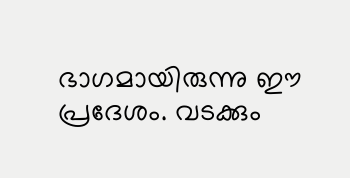ഭാഗമായിരുന്നു ഈ പ്രദേശം. വടക്കും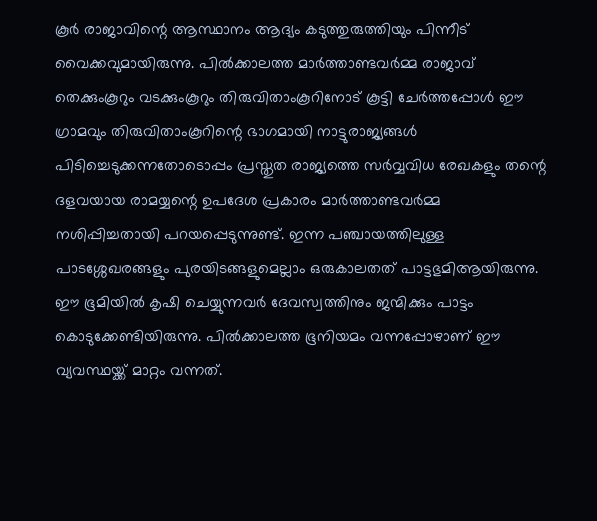കൂർ രാജാവിന്റെ ആസ്ഥാനം ആദ്യം കടുത്തുരുത്തിയും പിന്നീട് വൈക്കവുമായിരുന്നു. പിൽക്കാലത്ത മാർത്താണ്ടവർമ്മ രാജാവ് തെക്കുംകൂറും വടക്കുംകൂറും തിരുവിതാംകൂറിനോട് കൂട്ടി ചേർത്തപ്പോൾ ഈ ഗ്രാമവും തിരുവിതാംകൂറിന്റെ ഭാഗമായി നാട്ടുരാജ്യങ്ങൾ പിടിച്ചെടുക്കന്നതോടൊപ്പം പ്രസ്തുത രാജ്യത്തെ സർവ്വവിധ രേഖകളും തന്റെ ദളവയായ രാമയ്യന്റെ ഉപദേശ പ്രകാരം മാർത്താണ്ടവർമ്മ നശിപ്പിച്ചതായി പറയപ്പെടുന്നുണ്ട്. ഇന്ന പഞ്ചായത്തിലുള്ള പാടശ്ശേഖരങ്ങളും പുരയിടങ്ങളുമെല്ലാം ഒരുകാലതത് പാട്ടഭുമിആയിരുന്നു. ഈ ഭൂമിയിൽ കൃഷി ചെയ്യുന്നവർ ദേവസ്വത്തിനും ജന്മിക്കും പാട്ടം കൊടുക്കേണ്ടിയിരുന്നു. പിൽക്കാലത്ത ഭൂനിയമം വന്നപ്പോഴാണ് ഈ വ്യവസ്ഥയ്ക്ക് മാറ്റം വന്നത്.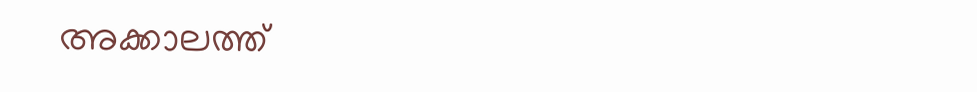അക്കാലത്ത്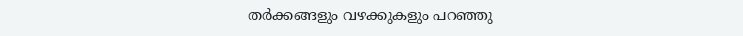തർക്കങ്ങളും വഴക്കുകളും പറഞ്ഞു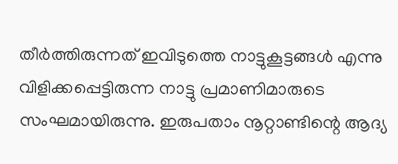തീർത്തിരുന്നത് ഇവിടുത്തെ നാട്ടുകൂട്ടങ്ങൾ എന്നു വിളിക്കപ്പെട്ടിരുന്ന നാട്ടു പ്രമാണിമാരുടെ സംഘമായിരുന്നു. ഇരുപതാം നൂറ്റാണ്ടിന്റെ ആദ്യ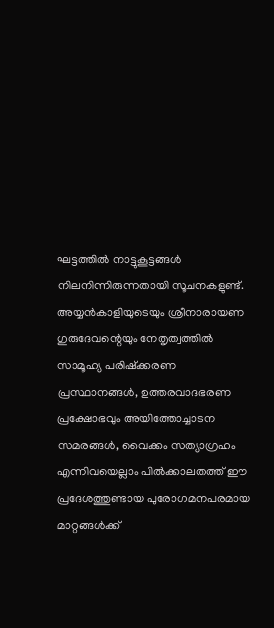ഘട്ടത്തിൽ നാട്ടുകൂട്ടങ്ങൾ നിലനിന്നിരുന്നതായി സൂചനകളുണ്ട്. അയ്യൻകാളിയുടെയും ശ്രീനാരായണ ഗുരുദേവന്റെയും നേതൃത്വത്തിൽ സാമൂഹ്യ പരിഷ്ക്കരണ പ്രസ്ഥാനങ്ങൾ, ഉത്തരവാദഭരണ പ്രക്ഷോഭവും അയിത്തോച്ചാടന സമരങ്ങൾ, വൈക്കം സത്യാഗ്രഹം എന്നിവയെല്ലാം പിൽക്കാലതത്ത് ഈ പ്രദേശത്തുണ്ടായ പുരോഗമനപരമായ മാറ്റങ്ങൾക്ക്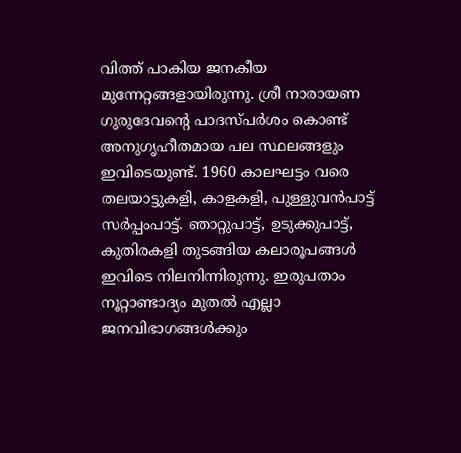വിത്ത് പാകിയ ജനകീയ മുന്നേറ്റങ്ങളായിരുന്നു. ശ്രീ നാരായണ ഗുരുദേവന്റെ പാദസ്പർശം കൊണ്ട് അനുഗൃഹീതമായ പല സ്ഥലങ്ങളും ഇവിടെയുണ്ട്. 1960 കാലഘട്ടം വരെ തലയാട്ടുകളി, കാളകളി, പുള്ളുവൻപാട്ട് സർപ്പംപാട്ട്. ഞാറ്റുപാട്ട്, ഉടുക്കുപാട്ട്, കുതിരകളി തുടങ്ങിയ കലാരൂപങ്ങൾ ഇവിടെ നിലനിന്നിരുന്നു. ഇരുപതാം നൂറ്റാണ്ടാദ്യം മുതൽ എല്ലാ ജനവിഭാഗങ്ങൾക്കും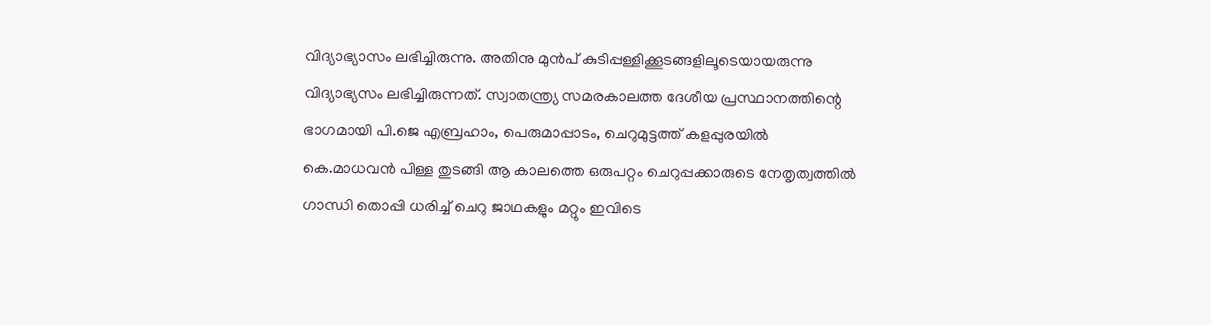വിദ്യാഭ്യാസം ലഭിച്ചിരുന്നു. അതിനു മുൻപ് കുടിപ്പള്ളിക്കൂടങ്ങളിലൂടെയായരുന്നു വിദ്യാഭ്യസം ലഭിച്ചിരുന്നത്. സ്വാതന്ത്ര്യ സമരകാലത്ത ദേശീയ പ്രസ്ഥാനത്തിന്റെ ഭാഗമായി പി.ജെ എബ്രഹാം, പെരുമാപ്പാടം, ചെറുമുട്ടത്ത് കളപ്പുരയിൽ കെ.മാധവൻ പിള്ള തുടങ്ങി ആ കാലത്തെ ഒരുപറ്റം ചെറുപ്പക്കാരുടെ നേതൃത്വത്തിൽ ഗാന്ധി തൊപ്പി ധരിച്ച് ചെറു ജാഥകളും മറ്റും ഇവിടെ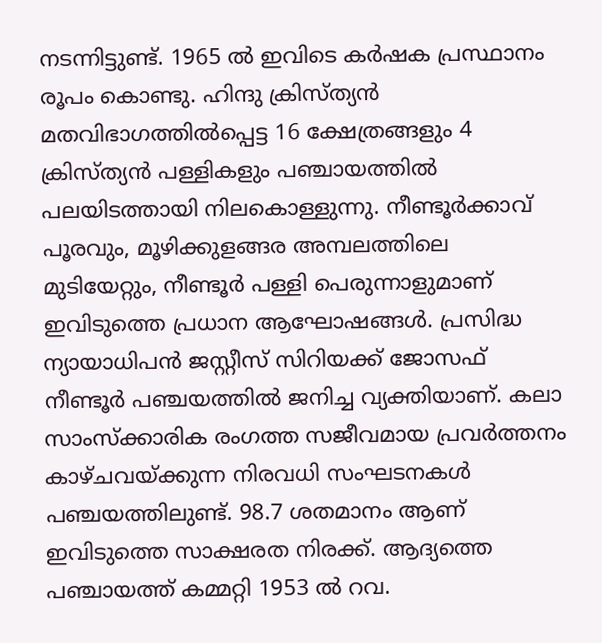നടന്നിട്ടുണ്ട്. 1965 ൽ ഇവിടെ കർഷക പ്രസ്ഥാനം രൂപം കൊണ്ടു. ഹിന്ദു ക്രിസ്ത്യൻ മതവിഭാഗത്തിൽപ്പെട്ട 16 ക്ഷേത്രങ്ങളും 4 ക്രിസ്ത്യൻ പള്ളികളും പഞ്ചായത്തിൽ പലയിടത്തായി നിലകൊള്ളുന്നു. നീണ്ടൂർക്കാവ് പൂരവും, മൂഴിക്കുളങ്ങര അമ്പലത്തിലെ മുടിയേറ്റും, നീണ്ടൂർ പള്ളി പെരുന്നാളുമാണ് ഇവിടുത്തെ പ്രധാന ആഘോഷങ്ങൾ. പ്രസിദ്ധ ന്യായാധിപൻ ജസ്റ്റീസ് സിറിയക്ക് ജോസഫ് നീണ്ടൂർ പഞ്ചയത്തിൽ ജനിച്ച വ്യക്തിയാണ്. കലാ സാംസ്ക്കാരിക രംഗത്ത സജീവമായ പ്രവർത്തനം കാഴ്ചവയ്ക്കുന്ന നിരവധി സംഘടനകൾ പഞ്ചയത്തിലുണ്ട്. 98.7 ശതമാനം ആണ് ഇവിടുത്തെ സാക്ഷരത നിരക്ക്. ആദ്യത്തെ പഞ്ചായത്ത് കമ്മറ്റി 1953 ൽ റവ.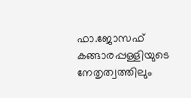ഫാ.ജോസഫ് കങ്ങാരപ്പള്ളിയുടെ നേതൃത്വത്തിലും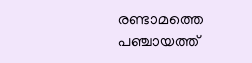രണ്ടാമത്തെ പഞ്ചായത്ത്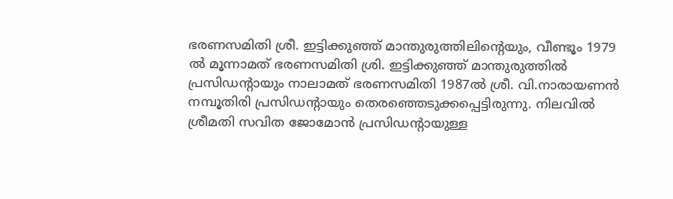ഭരണസമിതി ശ്രീ. ഇട്ടിക്കുഞ്ഞ് മാന്തുരുത്തിലിന്റെയും, വീണ്ടൂം 1979 ൽ മൂന്നാമത് ഭരണസമിതി ശ്രി. ഇട്ടിക്കുഞ്ഞ് മാന്തുരുത്തിൽ പ്രസിഡന്റായും നാലാമത് ഭരണസമിതി 1987ൽ ശ്രീ. വി.നാരായണൻ നമ്പൂതിരി പ്രസിഡന്റായും തെരഞ്ഞെടുക്കപ്പെട്ടിരുന്നു. നിലവിൽ ശ്രീമതി സവിത ജോമോൻ പ്രസിഡന്റായുള്ള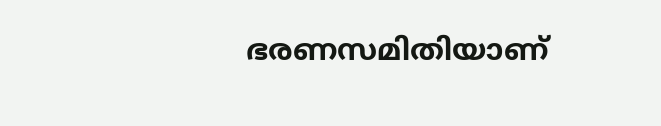ഭരണസമിതിയാണ്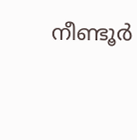നീണ്ടൂർ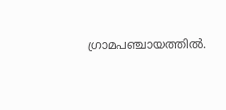ഗ്രാമപഞ്ചായത്തിൽ.